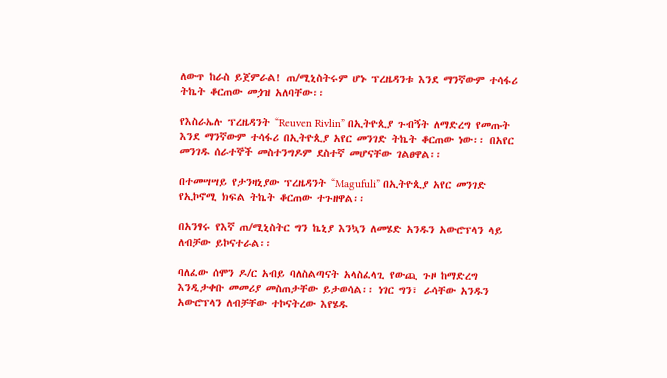ለውጥ ከራስ ይጀምራል! ጠ/ሚኒስትሩም ሆኑ ፕረዜዳንቱ እንደ ማንኛውም ተሳፋሪ ትኬት ቆርጠው መጏዝ አለባቸው፡፡

የእስራኤሉ ፕረዜዳንት “Reuven Rivlin” በኢትዮጲያ ጉብኝት ለማድረግ የመጡት እንደ ማንኛውም ተሳፋሪ በኢትዮጲያ አየር መንገድ ትኬት ቆርጠው ነው፡፡ በአየር መንገዱ ሰራተኞች መስተንግዶም ደስተኛ መሆናቸው ገልፀዋል፡፡

በተመሣሣይ የታንዛኒያው ፕረዜዳንት “Magufuli” በኢትዮጲያ አየር መንገድ የኢኮኖሚ ክፍል ትኬት ቆርጠው ተጉዘዋል፡፡

በአንፃሩ የእኛ ጠ/ሚኒስትር ግን ኬኒያ እንኳን ለመሄድ አንዱን አውሮፕላን ላይ ለብቻው ይኮናተራል፡፡

ባለፈው ሰሞን ዶ/ር አብይ ባለስልጣናት አላስፈላጊ የውጪ ጉዞ ከማድረግ እንዲታቀቡ መመሪያ መስጠታቸው ይታወሳል፡፡ ነገር ግን፣ ራሳቸው አንዱን አውሮፕላን ለብቻቸው ተኮናትረው እየሄዱ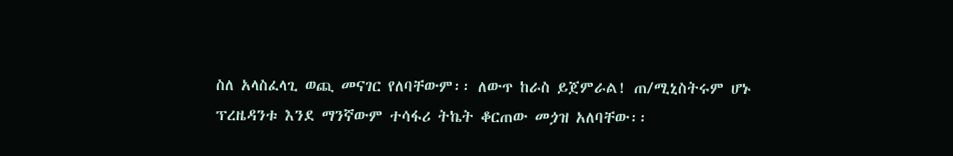ስለ አላስፈላጊ ወጪ መናገር የለባቸውም፡፡ ለውጥ ከራስ ይጀምራል! ጠ/ሚኒስትሩም ሆኑ ፕረዜዳንቱ እንደ ማንኛውም ተሳፋሪ ትኬት ቆርጠው መጏዝ አለባቸው፡፡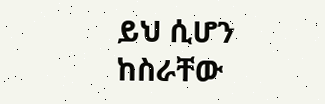ይህ ሲሆን ከስራቸው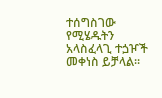ተሰግስገው የሚሄዱትን አላስፈላጊ ተጏዦች መቀነስ ይቻላል፡፡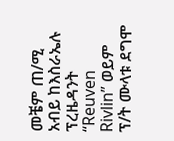መቼም ጠ/ሚ አብይ ከእስራኤሉ ፕረዜዳንት “Reuven Rivlin” ወይም ፕ/ት ሙላቱ ደግሞ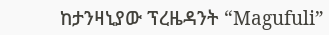ከታንዛኒያው ፕረዜዳንት “Magufuli”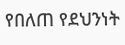የበለጠ የደህንነት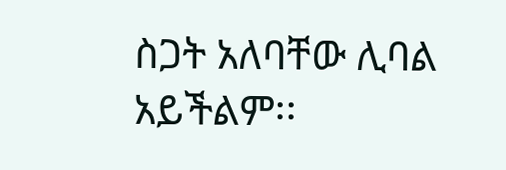ስጋት አለባቸው ሊባል አይችልም፡፡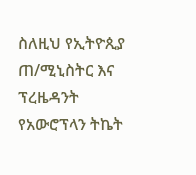ስለዚህ የኢትዮጲያ ጠ/ሚኒስትር እና ፕረዜዳንት የአውሮፕላን ትኬት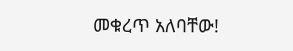መቁረጥ አለባቸው!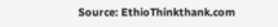Source: EthioThinkthank.com